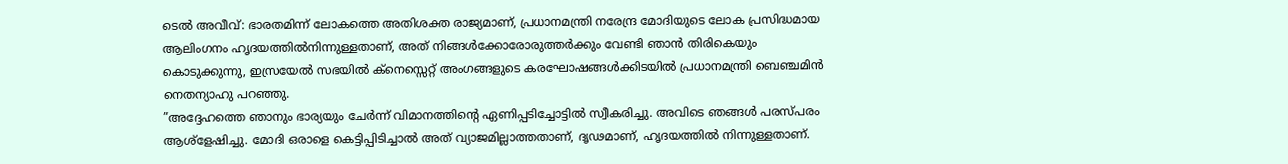ടെൽ അവീവ്: ഭാരതമിന്ന് ലോകത്തെ അതിശക്ത രാജ്യമാണ്, പ്രധാനമന്ത്രി നരേന്ദ്ര മോദിയുടെ ലോക പ്രസിദ്ധമായ ആലിംഗനം ഹൃദയത്തിൽനിന്നുള്ളതാണ്, അത് നിങ്ങൾക്കോരോരുത്തർക്കും വേണ്ടി ഞാൻ തിരികെയും കൊടുക്കുന്നു, ഇസ്രയേൽ സഭയിൽ ക്നെസ്സെറ്റ് അംഗങ്ങളുടെ കരഘോഷങ്ങൾക്കിടയിൽ പ്രധാനമന്ത്രി ബെഞ്ചമിൻ നെതന്യാഹു പറഞ്ഞു.
”അദ്ദേഹത്തെ ഞാനും ഭാര്യയും ചേർന്ന് വിമാനത്തിന്റെ ഏണിപ്പടിച്ചോട്ടിൽ സ്വീകരിച്ചു. അവിടെ ഞങ്ങൾ പരസ്പരം ആശ്ളേഷിച്ചു. മോദി ഒരാളെ കെട്ടിപ്പിടിച്ചാൽ അത് വ്യാജമില്ലാത്തതാണ്, ദൃഢമാണ്, ഹൃദയത്തിൽ നിന്നുള്ളതാണ്.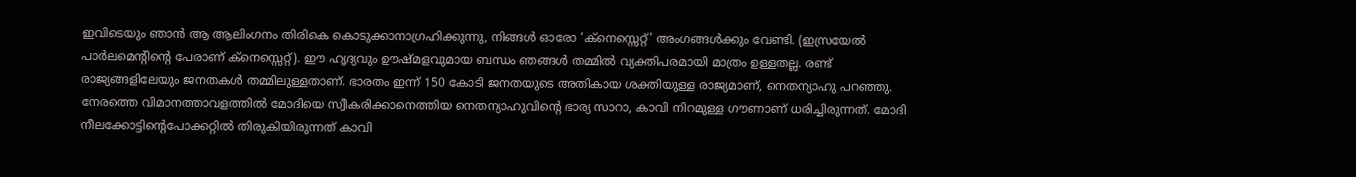ഇവിടെയും ഞാൻ ആ ആലിംഗനം തിരികെ കൊടുക്കാനാഗ്രഹിക്കുന്നു, നിങ്ങൾ ഓരോ ‘ക്നെസ്സെറ്റ്’ അംഗങ്ങൾക്കും വേണ്ടി. (ഇസ്രയേൽ പാർലമെൻ്റിന്റെ പേരാണ് ക്നെസ്സെറ്റ്). ഈ ഹൃദ്യവും ഊഷ്മളവുമായ ബന്ധം ഞങ്ങൾ തമ്മിൽ വ്യക്തിപരമായി മാത്രം ഉള്ളതല്ല. രണ്ട് രാജ്യങ്ങളിലേയും ജനതകൾ തമ്മിലുള്ളതാണ്. ഭാരതം ഇന്ന് 150 കോടി ജനതയുടെ അതികായ ശക്തിയുള്ള രാജ്യമാണ്, നെതന്യാഹു പറഞ്ഞു.
നേരത്തെ വിമാനത്താവളത്തിൽ മോദിയെ സ്വീകരിക്കാനെത്തിയ നെതന്യാഹുവിന്റെ ഭാര്യ സാറാ, കാവി നിറമുള്ള ഗൗണാണ് ധരിച്ചിരുന്നത്. മോദി നീലക്കോട്ടിന്റെപോക്കറ്റിൽ തിരുകിയിരുന്നത് കാവി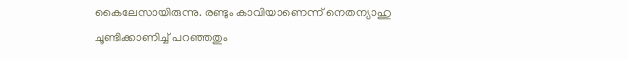കൈലേസായിരുന്നു. രണ്ടും കാവിയാണെന്ന് നെതന്യാഹു ചൂണ്ടിക്കാണിച്ച് പറഞ്ഞതും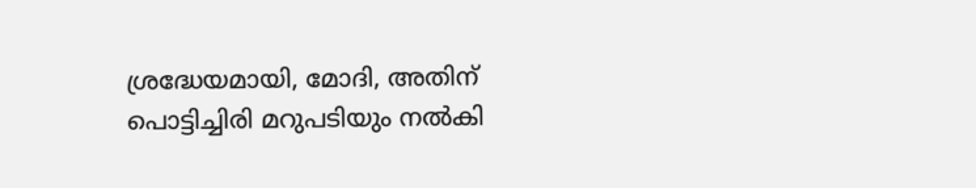ശ്രദ്ധേയമായി, മോദി, അതിന് പൊട്ടിച്ചിരി മറുപടിയും നൽകി